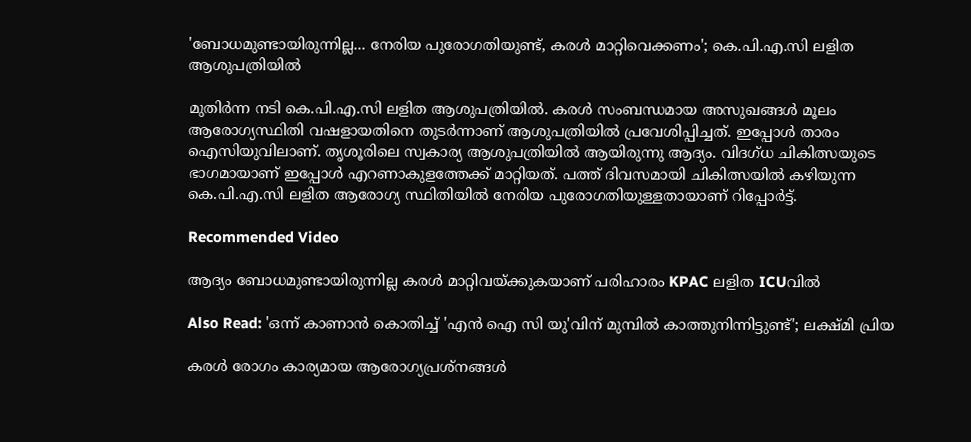'ബോധമുണ്ടായിരുന്നില്ല... നേരിയ പുരോഗതിയുണ്ട്, കരൾ മാറ്റിവെക്കണം'; കെ.പി.എ.സി ലളിത ആശുപത്രിയിൽ

മുതിർന്ന നടി കെ.പി.എ.സി ലളിത ആശുപത്രിയിൽ. കരൾ സംബന്ധമായ അസുഖങ്ങൾ മൂലം ആരോഗ്യസ്ഥിതി വഷളായതിനെ തുടർന്നാണ് ആശുപത്രിയിൽ പ്രവേശിപ്പിച്ചത്. ഇപ്പോൾ താരം ഐസിയുവിലാണ്. തൃശൂരിലെ സ്വകാര്യ ആശുപത്രിയിൽ ആയിരുന്നു ആദ്യം. വിദഗ്ധ ചികിത്സയുടെ ഭാഗമായാണ് ഇപ്പോൾ എറണാകുളത്തേക്ക് മാറ്റിയത്. പത്ത് ദിവസമായി ചികിത്സയിൽ കഴിയുന്ന കെ.പി.എ.സി ലളിത ആരോഗ്യ സ്ഥിതിയിൽ നേരിയ പുരോഗതിയുള്ളതായാണ് റിപ്പോർട്ട്.

Recommended Video

ആദ്യം ബോധമുണ്ടായിരുന്നില്ല കരള്‍ മാറ്റിവയ്ക്കുകയാണ് പരിഹാരം KPAC ലളിത ICUവിൽ

Also Read: 'ഒന്ന് കാണാൻ കൊതിച്ച് 'എൻ ഐ സി യു'വിന് മുമ്പിൽ കാത്തുനിന്നിട്ടുണ്ട്'; ലക്ഷ്മി പ്രിയ

കരള്‍ രോഗം കാര്യമായ ആരോഗ്യപ്രശ്‌നങ്ങള്‍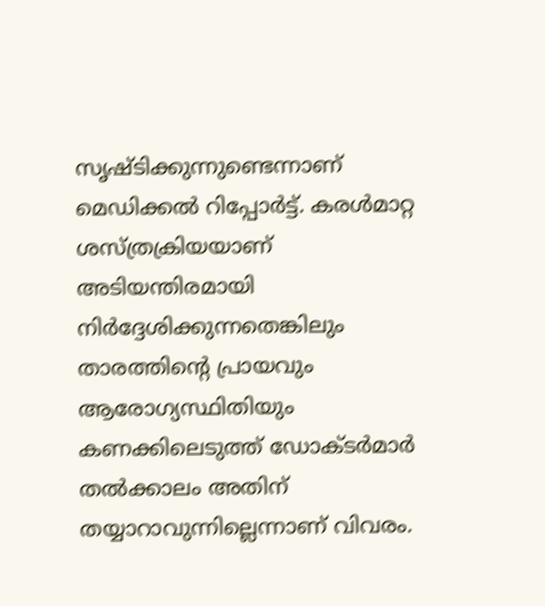സൃഷ്ടിക്കുന്നുണ്ടെന്നാണ് മെഡിക്കല്‍ റിപ്പോര്‍ട്ട്. കരള്‍മാറ്റ ശസ്ത്രക്രിയയാണ് അടിയന്തിരമായി നിര്‍ദ്ദേശിക്കുന്നതെങ്കിലും താരത്തിന്റെ പ്രായവും ആരോഗ്യസ്ഥിതിയും കണക്കിലെടുത്ത് ഡോക്ടര്‍മാര്‍ തല്‍ക്കാലം അതിന് തയ്യാറാവുന്നില്ലെന്നാണ് വിവരം.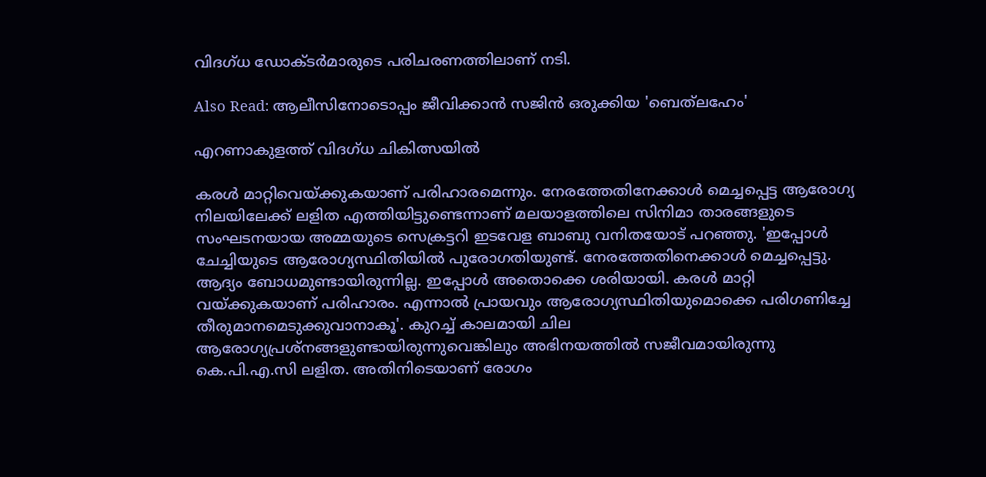വിദഗ്ധ ഡോക്ടര്‍മാരുടെ പരിചരണത്തിലാണ് നടി.

Also Read: ആലീസിനോടൊപ്പം ജീവിക്കാൻ സജിൻ ഒരുക്കിയ 'ബെത്‌ലഹേം'

എറണാകുളത്ത് വിദഗ്ധ ചികിത്സയിൽ

കരൾ മാറ്റിവെയ്ക്കുകയാണ് പരിഹാരമെന്നും. നേരത്തേതിനേക്കാൾ മെച്ചപ്പെട്ട ആരോഗ്യ നിലയിലേക്ക് ലളിത എത്തിയിട്ടുണ്ടെന്നാണ് മലയാളത്തിലെ സിനിമാ താരങ്ങളുടെ സംഘടനയായ അമ്മയുടെ സെക്രട്ടറി ഇടവേള ബാബു വനിതയോട് പറഞ്ഞു. 'ഇപ്പോൾ ചേച്ചിയുടെ ആരോഗ്യസ്ഥിതിയിൽ പുരോഗതിയുണ്ട്. നേരത്തേതിനെക്കാൾ മെച്ചപ്പെട്ടു. ആദ്യം ബോധമുണ്ടായിരുന്നില്ല. ഇപ്പോള്‍ അതൊക്കെ ശരിയായി. കരൾ മാറ്റി വയ്ക്കുകയാണ് പരിഹാരം. എന്നാൽ പ്രായവും ആരോഗ്യസ്ഥിതിയുമൊക്കെ പരിഗണിച്ചേ തീരുമാനമെടുക്കുവാനാകൂ'. കുറച്ച് കാലമായി ചില ആരോഗ്യപ്രശ്നങ്ങളുണ്ടായിരുന്നുവെങ്കിലും അഭിനയത്തിൽ സജീവമായിരുന്നു കെ.പി.എ.സി ലളിത. അതിനിടെയാണ് രോഗം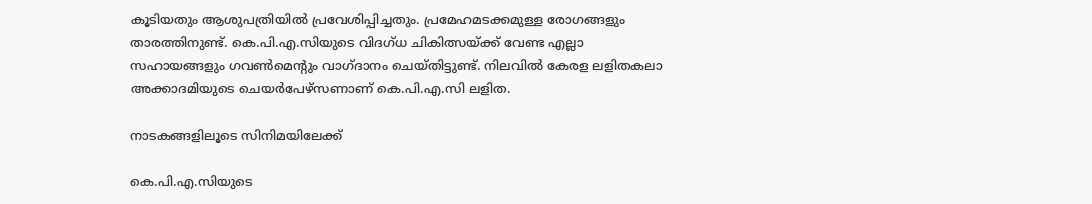കൂടിയതും ആശുപത്രിയില്‍ പ്രവേശിപ്പിച്ചതും. പ്രമേഹമടക്കമുള്ള രോഗങ്ങളും താരത്തിനുണ്ട്. കെ.പി.എ.സിയുടെ വിദഗ്ധ ചികിത്സയ്ക്ക് വേണ്ട എല്ലാ സഹായങ്ങളും ഗവണ്‍മെന്റും വാഗ്ദാനം ചെയ്തിട്ടുണ്ട്. നിലവില്‍ കേരള ലളിതകലാ അക്കാദമിയുടെ ചെയര്‍പേഴ്‌സണാണ് കെ.പി.എ.സി ലളിത.

നാടകങ്ങളിലൂടെ സിനിമയിലേക്ക്

കെ.പി.എ.സിയുടെ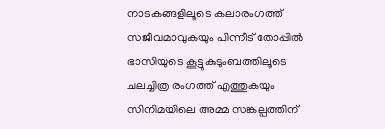നാടകങ്ങളിലൂടെ കലാരംഗത്ത് സജീവമാവുകയും പിന്നീട് തോപ്പിൽ ഭാസിയുടെ കൂട്ടുകുടുംബത്തിലൂടെ ചലച്ചിത്ര രംഗത്ത് എത്തുകയും സിനിമയിലെ അമ്മ സങ്കല്പത്തിന്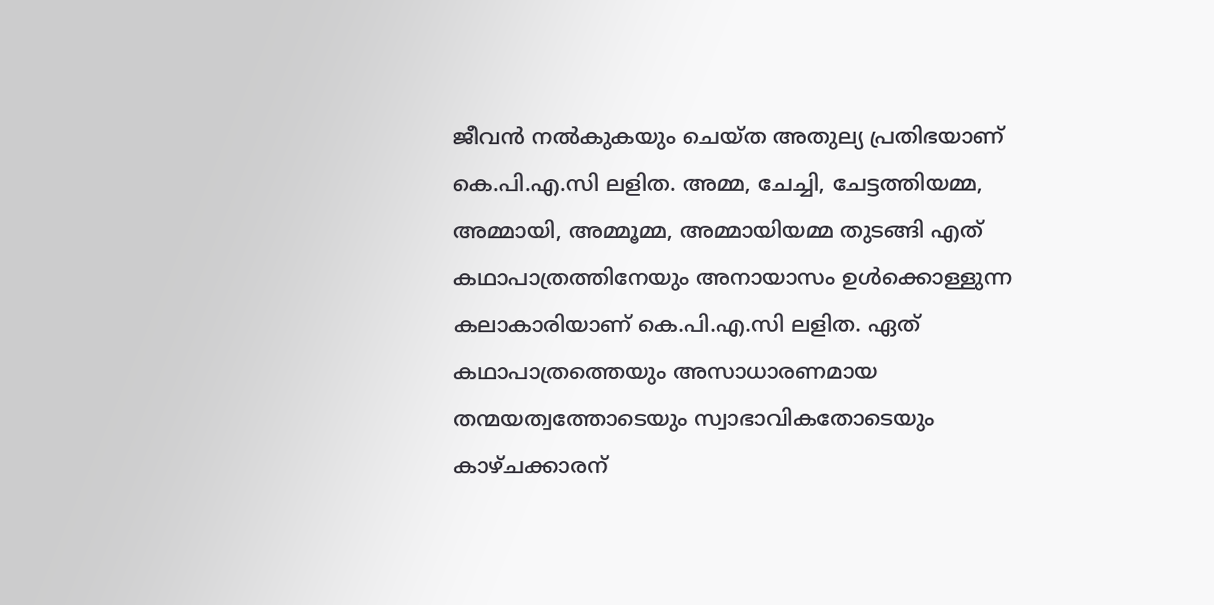ജീവൻ നൽകുകയും ചെയ്ത അതുല്യ പ്രതിഭയാണ് കെ.പി.എ.സി ലളിത. അമ്മ, ചേച്ചി, ചേട്ടത്തിയമ്മ, അമ്മായി, അമ്മൂമ്മ, അമ്മായിയമ്മ തുടങ്ങി എത് കഥാപാത്രത്തിനേയും അനായാസം ഉൾക്കൊള്ളുന്ന കലാകാരിയാണ് കെ.പി.എ.സി ലളിത. ഏത് കഥാപാത്രത്തെയും അസാധാരണമായ തന്മയത്വത്തോടെയും സ്വാഭാവികതോടെയും കാഴ്ചക്കാരന്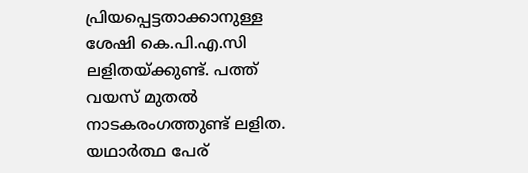പ്രിയപ്പെട്ടതാക്കാനുള്ള ശേഷി കെ.പി.എ.സി ലളിതയ്ക്കുണ്ട്. പത്ത് വയസ് മുതൽ നാടകരംഗത്തുണ്ട് ലളിത. യഥാർത്ഥ പേര്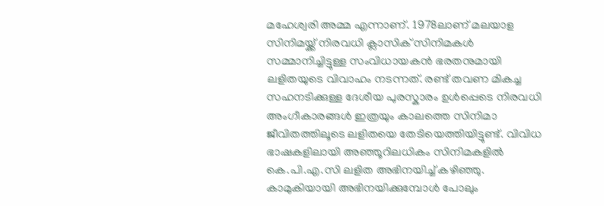മഹേശ്വരി അമ്മ എന്നാണ്. 1978ലാണ് മലയാള സിനിമയ്ക്ക് നിരവധി ക്ലാസിക് സിനിമകൾ സമ്മാനിച്ചിട്ടുള്ള സംവിധായകൻ ഭരതനുമായി ലളിതയുടെ വിവാഹം നടന്നത്. രണ്ട് തവണ മികച്ച സഹനടിക്കുള്ള ദേശീയ പുരസ്കാരം ഉൾപ്പെടെ നിരവധി അംഗീകാരങ്ങൾ ഇത്രയും കാലത്തെ സിനിമാ ജീവിതത്തിലൂടെ ലളിതയെ തേടിയെത്തിയിട്ടുണ്ട്. വിവിധ ഭാഷകളിലായി അഞ്ഞൂറിലധികം സിനിമകളിൽ കെ.പി.എ.സി ലളിത അഭിനയിച്ച് കഴിഞ്ഞു. കാമുകിയായി അഭിനയിക്കുമ്പോൾ പോലും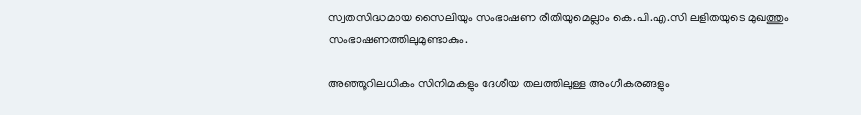സ്വതസിദ്ധമായ സൈലിയും സംഭാഷണ രീതിയുമെല്ലാം കെ.പി.എ.സി ലളിതയുടെ മുഖത്തും സംഭാഷണത്തിലുമുണ്ടാകും.

അഞ്ഞൂറിലധികം സിനിമകളും ദേശീയ തലത്തിലുള്ള അംഗീകരങ്ങളും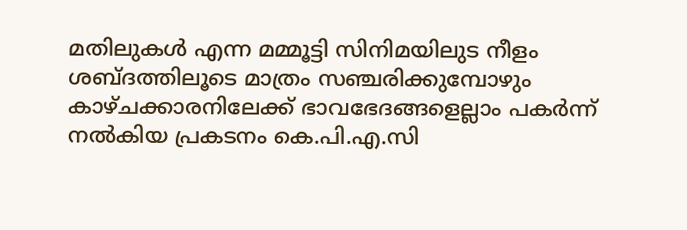മതിലുകൾ എന്ന മമ്മൂട്ടി സിനിമയിലുട നീളം ശബ്ദത്തിലൂടെ മാത്രം സഞ്ചരിക്കുമ്പോഴും കാഴ്ചക്കാരനിലേക്ക് ഭാവഭേദങ്ങളെല്ലാം പകർന്ന് നൽകിയ പ്രകടനം കെ.പി.എ.സി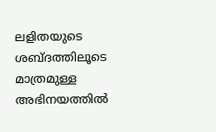ലളിതയുടെ ശബ്ദത്തിലൂടെ മാത്രമുള്ള അഭിനയത്തിൽ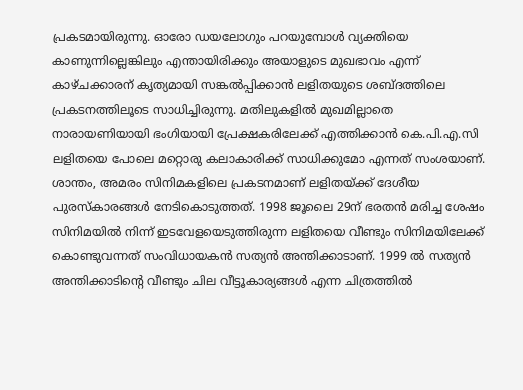പ്രകടമായിരുന്നു. ഓരോ ഡയലോഗും പറയുമ്പോൾ വ്യക്തിയെ കാണുന്നില്ലെങ്കിലും എന്തായിരിക്കും അയാളുടെ മുഖഭാവം എന്ന് കാഴ്ചക്കാരന് കൃത്യമായി സങ്കൽപ്പിക്കാൻ ലളിതയുടെ ശബ്ദത്തിലെ പ്രകടനത്തിലൂടെ സാധിച്ചിരുന്നു. മതിലുകളിൽ മുഖമില്ലാതെ നാരായണിയായി ഭംഗിയായി പ്രേക്ഷകരിലേക്ക് എത്തിക്കാൻ കെ.പി.എ.സി ലളിതയെ പോലെ മറ്റൊരു കലാകാരിക്ക് സാധിക്കുമോ എന്നത് സംശയാണ്. ശാന്തം, അമരം സിനിമകളിലെ പ്രകടനമാണ് ലളിതയ്ക്ക് ദേശീയ പുരസ്കാരങ്ങൾ നേടികൊടുത്തത്. 1998 ജൂലൈ 29ന് ഭരതൻ മരിച്ച ശേഷം സിനിമയിൽ നിന്ന് ഇടവേളയെടുത്തിരുന്ന ലളിതയെ വീണ്ടും സിനിമയിലേക്ക് കൊണ്ടുവന്നത് സംവിധായകൻ സത്യൻ അന്തിക്കാടാണ്. 1999 ൽ സത്യൻ അന്തിക്കാടിന്റെ വീണ്ടും ചില വീട്ടൂകാര്യങ്ങൾ എന്ന ചിത്രത്തിൽ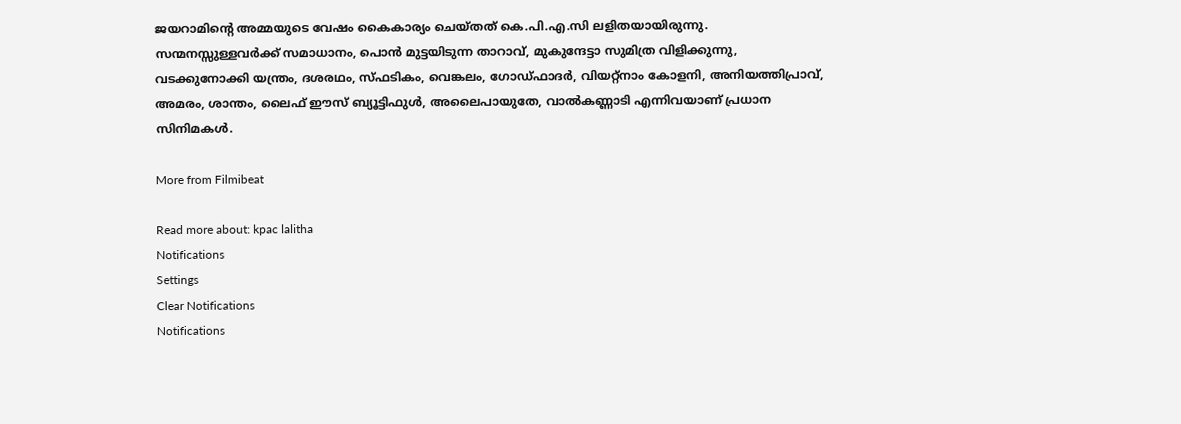ജയറാമിന്റെ അമ്മയുടെ വേഷം കൈകാര്യം ചെയ്തത് കെ.പി.എ.സി ലളിതയായിരുന്നു. സന്മനസ്സുള്ളവർക്ക് സമാധാനം, പൊൻ മുട്ടയിടുന്ന താറാവ്, മുകുന്ദേട്ടാ സുമിത്ര വിളിക്കുന്നു, വടക്കുനോക്കി യന്ത്രം, ദശരഥം, സ്ഫടികം, വെങ്കലം, ഗോഡ്ഫാദർ, വിയറ്റ്നാം കോളനി, അനിയത്തിപ്രാവ്, അമരം, ശാന്തം, ലൈഫ് ഈസ് ബ്യൂട്ടിഫുൾ, അലൈപായുതേ, വാൽകണ്ണാടി എന്നിവയാണ് പ്രധാന സിനിമകൾ.

More from Filmibeat

Read more about: kpac lalitha
Notifications
Settings
Clear Notifications
Notifications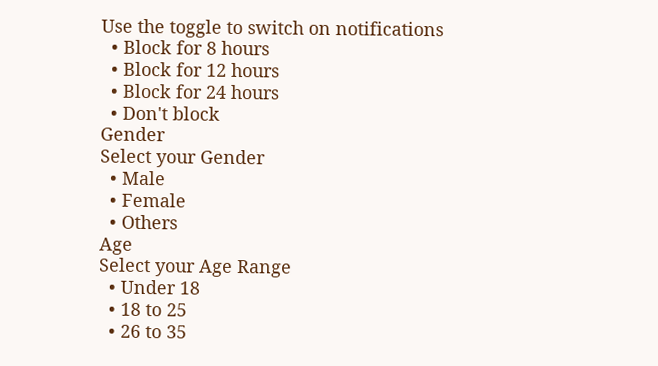Use the toggle to switch on notifications
  • Block for 8 hours
  • Block for 12 hours
  • Block for 24 hours
  • Don't block
Gender
Select your Gender
  • Male
  • Female
  • Others
Age
Select your Age Range
  • Under 18
  • 18 to 25
  • 26 to 35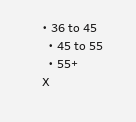• 36 to 45
  • 45 to 55
  • 55+
X